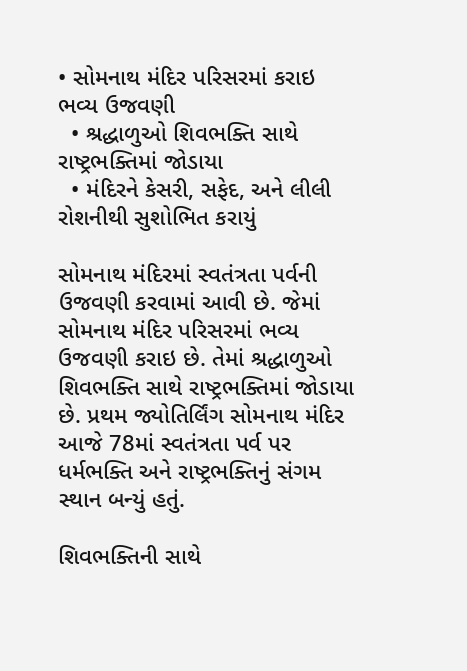• સોમનાથ મંદિર પરિસરમાં કરાઇ ભવ્ય ઉજવણી
  • શ્રદ્ધાળુઓ શિવભક્તિ સાથે રાષ્ટ્રભક્તિમાં જોડાયા
  • મંદિરને કેસરી, સફેદ, અને લીલી રોશનીથી સુશોભિત કરાયું

સોમનાથ મંદિરમાં સ્વતંત્રતા પર્વની ઉજવણી કરવામાં આવી છે. જેમાં સોમનાથ મંદિર પરિસરમાં ભવ્ય ઉજવણી કરાઇ છે. તેમાં શ્રદ્ધાળુઓ શિવભક્તિ સાથે રાષ્ટ્રભક્તિમાં જોડાયા છે. પ્રથમ જ્યોતિર્લિંગ સોમનાથ મંદિર આજે 78માં સ્વતંત્રતા પર્વ પર ધર્મભક્તિ અને રાષ્ટ્રભક્તિનું સંગમ સ્થાન બન્યું હતું.

શિવભક્તિની સાથે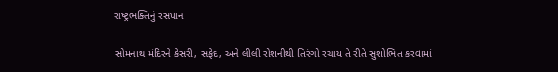રાષ્ટ્રભક્તિનું રસપાન

સોમનાથ મંદિરને કેસરી, સફેદ, અને લીલી રોશનીથી તિરંગો રચાય તે રીતે સુશોભિત કરવામાં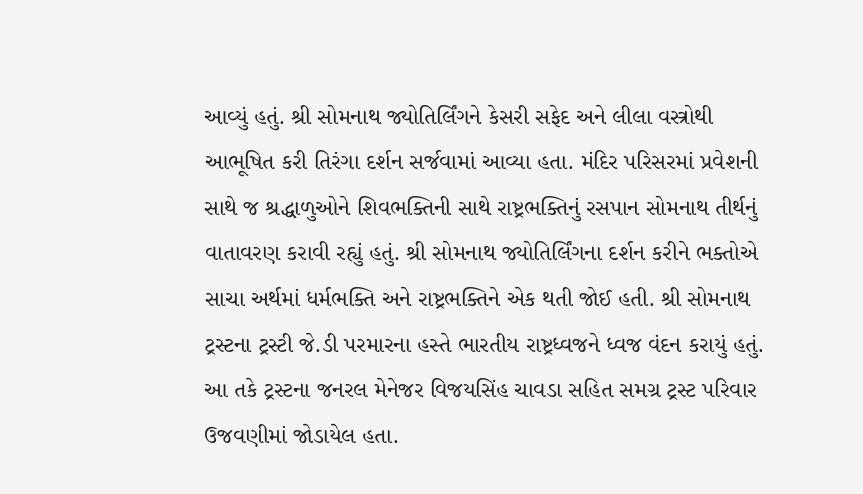આવ્યું હતું. શ્રી સોમનાથ જ્યોતિર્લિંગને કેસરી સફેદ અને લીલા વસ્ત્રોથી આભૂષિત કરી તિરંગા દર્શન સર્જવામાં આવ્યા હતા. મંદિર પરિસરમાં પ્રવેશની સાથે જ શ્રદ્ધાળુઓને શિવભક્તિની સાથે રાષ્ટ્રભક્તિનું રસપાન સોમનાથ તીર્થનું વાતાવરણ કરાવી રહ્યું હતું. શ્રી સોમનાથ જ્યોતિર્લિંગના દર્શન કરીને ભક્તોએ સાચા અર્થમાં ધર્મભક્તિ અને રાષ્ટ્રભક્તિને એક થતી જોઈ હતી. શ્રી સોમનાથ ટ્રસ્ટના ટ્રસ્ટી જે.ડી પરમારના હસ્તે ભારતીય રાષ્ટ્રધ્વજને ધ્વજ વંદન કરાયું હતું. આ તકે ટ્રસ્ટના જનરલ મેનેજર વિજયસિંહ ચાવડા સહિત સમગ્ર ટ્રસ્ટ પરિવાર ઉજવણીમાં જોડાયેલ હતા.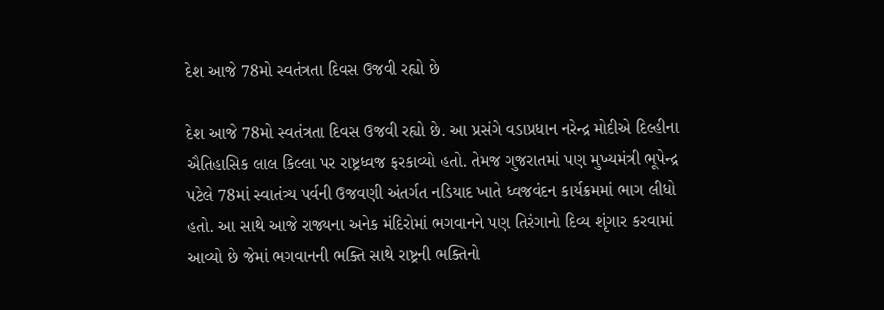દેશ આજે 78મો સ્વતંત્રતા દિવસ ઉજવી રહ્યો છે

દેશ આજે 78મો સ્વતંત્રતા દિવસ ઉજવી રહ્યો છે. આ પ્રસંગે વડાપ્રધાન નરેન્દ્ર મોદીએ દિલ્હીના ઐતિહાસિક લાલ કિલ્લા પર રાષ્ટ્રધ્વજ ફરકાવ્યો હતો. તેમજ ગુજરાતમાં પણ મુખ્યમંત્રી ભૂપેન્દ્ર પટેલે 78માં સ્વાતંત્ર્ય પર્વની ઉજવણી અંતર્ગત નડિયાદ ખાતે ધ્વજવંદન કાર્યક્રમમાં ભાગ લીધો હતો. આ સાથે આજે રાજ્યના અનેક મંદિરોમાં ભગવાનને પણ તિરંગાનો દિવ્ય શૃંગાર કરવામાં આવ્યો છે જેમાં ભગવાનની ભક્તિ સાથે રાષ્ટ્રની ભક્તિનો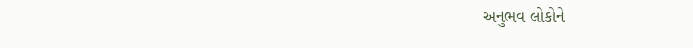અનુભવ લોકોને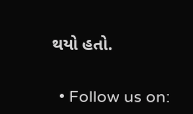થયો હતો.


  • Follow us on: